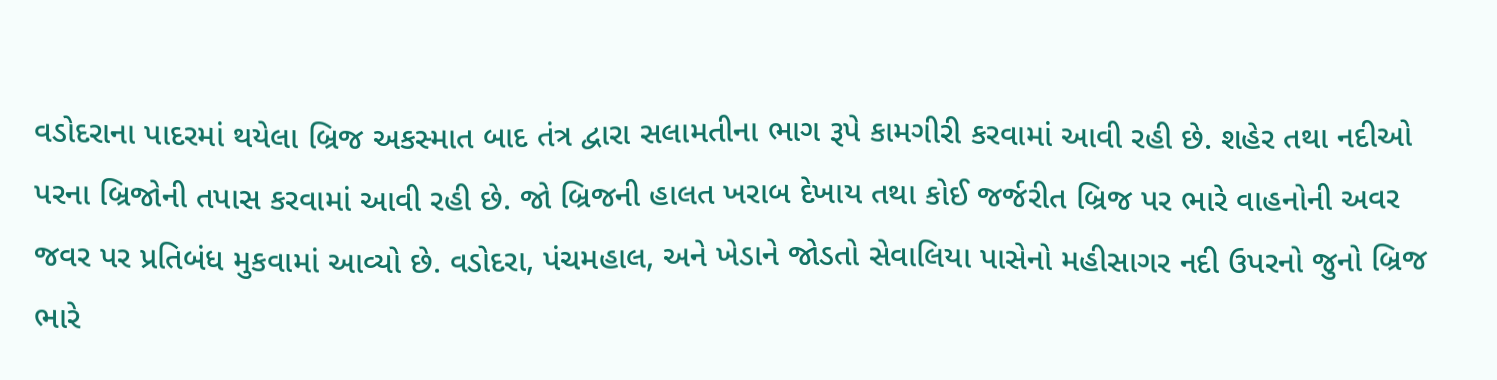વડોદરાના પાદરમાં થયેલા બ્રિજ અકસ્માત બાદ તંત્ર દ્વારા સલામતીના ભાગ રૂપે કામગીરી કરવામાં આવી રહી છે. શહેર તથા નદીઓ પરના બ્રિજોની તપાસ કરવામાં આવી રહી છે. જો બ્રિજની હાલત ખરાબ દેખાય તથા કોઈ જર્જરીત બ્રિજ પર ભારે વાહનોની અવર જવર પર પ્રતિબંધ મુકવામાં આવ્યો છે. વડોદરા, પંચમહાલ, અને ખેડાને જોડતો સેવાલિયા પાસેનો મહીસાગર નદી ઉપરનો જુનો બ્રિજ ભારે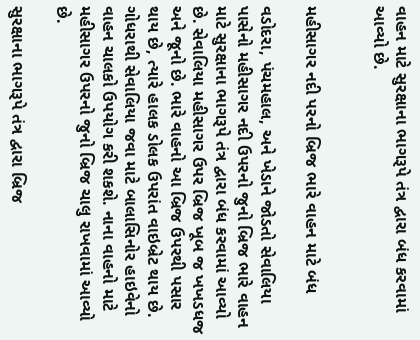વાહન માટે સુરક્ષાના ભાગરૂપે તંત્ર દ્વારા બંધ કરવામાં આવ્યો છે.


મહીસાગર નદી પરનો બ્રિજ ભારે વાહન માટે બંધ

વડોદરા, પંચમહાલ, અને ખેડાને જોડતો સેવાલિયા પાસેનો મહીસાગર નદી ઉપરનો જુનો બ્રિજ ભારે વાહન માટે સુરક્ષાના ભાગરૂપે તંત્ર દ્વારા બંધ કરવામાં આવ્યો છે. સેવાલિયા મહીસાગર ઉપર બ્રિજ ખૂબ જ ખખડધજ અને જૂનો છે. ભારે વાહનો આ બ્રિજ ઉપરથી પસાર થાય છે, ત્યારે હાલક ડોલક ઉપરાંત વાઇબ્રેટ થાય છે. ગોધરાથી સેવાલિયા જવા માટે બાલાસિનોર હાઇવેનો વાહન ચાલકો ઉપયોગ કરી શકશે. નાના વાહનો માટે મહીસાગર ઉપરનો જુનો બ્રિજ ચાલુ રાખવામાં આવ્યો છે.

સુરક્ષાના ભાગરૂપે તંત્ર દ્વારા બ્રિજ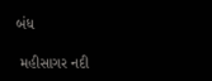બંધ

 મહીસાગર નદી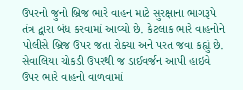ઉપરનો જુનો બ્રિજ ભારે વાહન માટે સુરક્ષાના ભાગરૂપે તંત્ર દ્વારા બંધ કરવામાં આવ્યો છે. કેટલાક ભારે વાહનોને પોલીસે બ્રિજ ઉપર જતા રોક્યા અને પરત જવા કહ્યું છે. સેવાલિયા ચોકડી ઉપરથી જ ડાઈવર્જન આપી હાઇવે ઉપર ભારે વાહનો વાળવામાં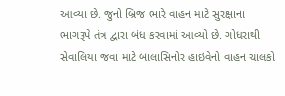આવ્યા છે. જુનો બ્રિજ ભારે વાહન માટે સુરક્ષાના ભાગરૂપે તંત્ર દ્વારા બંધ કરવામાં આવ્યો છે. ગોધરાથી સેવાલિયા જવા માટે બાલાસિનોર હાઇવેનો વાહન ચાલકો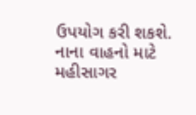ઉપયોગ કરી શકશે. નાના વાહનો માટે મહીસાગર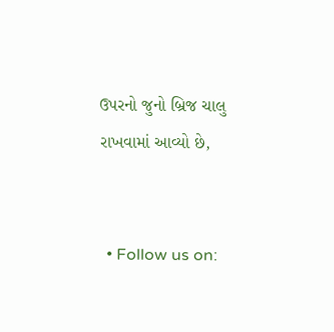ઉપરનો જુનો બ્રિજ ચાલુ રાખવામાં આવ્યો છે,


  • Follow us on: